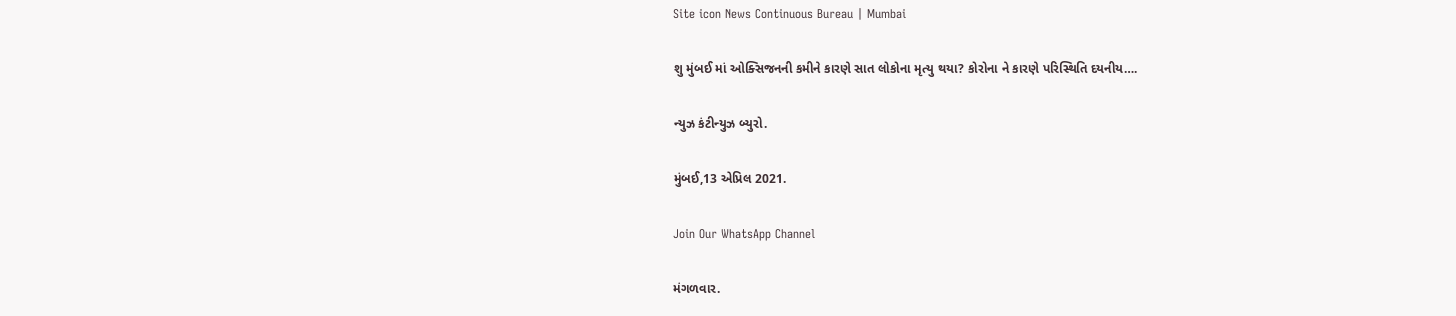Site icon News Continuous Bureau | Mumbai

શુ મુંબઈ માં ઓક્સિજનની કમીને કારણે સાત લોકોના મૃત્યુ થયા? કોરોના ને કારણે પરિસ્થિતિ દયનીય….

ન્યુઝ કંટીન્યુઝ બ્યુરો.

મુંબઈ,13 એપ્રિલ 2021.

Join Our WhatsApp Channel

મંગળવાર.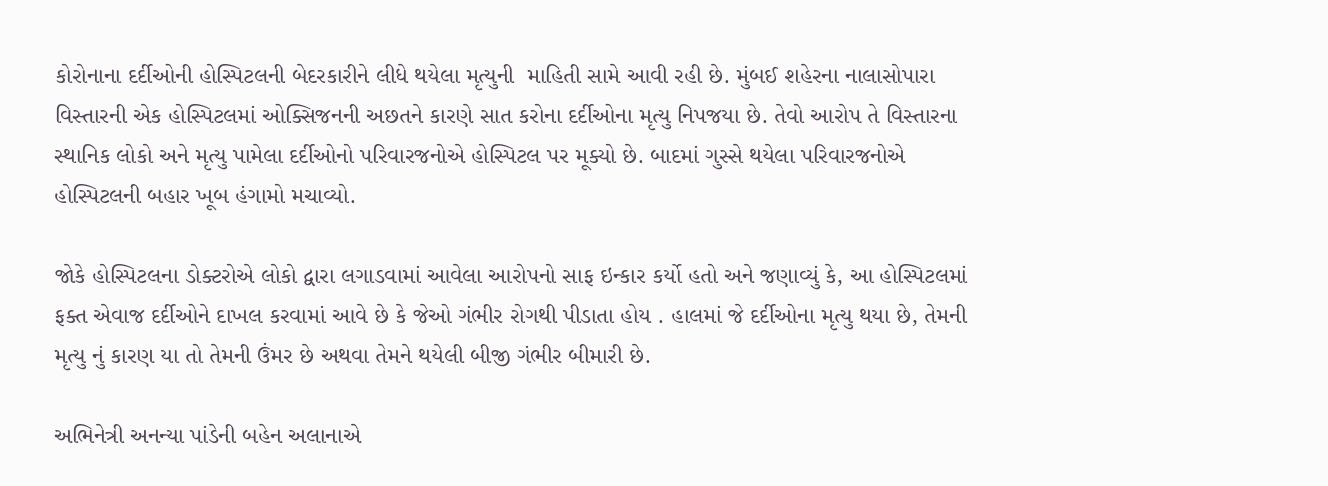કોરોનાના દર્દીઓની હોસ્પિટલની બેદરકારીને લીધે થયેલા મૃત્યુની  માહિતી સામે આવી રહી છે. મુંબઈ શહેરના નાલાસોપારા વિસ્તારની એક હોસ્પિટલમાં ઓક્સિજનની અછતને કારણે સાત કરોના દર્દીઓના મૃત્યુ નિપજયા છે. તેવો આરોપ તે વિસ્તારના સ્થાનિક લોકો અને મૃત્યુ પામેલા દર્દીઓનો પરિવારજનોએ હોસ્પિટલ પર મૂક્યો છે. બાદમાં ગુસ્સે થયેલા પરિવારજનોએ હોસ્પિટલની બહાર ખૂબ હંગામો મચાવ્યો.

જોકે હોસ્પિટલના ડોક્ટરોએ લોકો દ્વારા લગાડવામાં આવેલા આરોપનો સાફ ઇન્કાર કર્યો હતો અને જણાવ્યું કે, આ હોસ્પિટલમાં ફક્ત એવાજ દર્દીઓને દાખલ કરવામાં આવે છે કે જેઓ ગંભીર રોગથી પીડાતા હોય . હાલમાં જે દર્દીઓના મૃત્યુ થયા છે, તેમની મૃત્યુ નું કારણ યા તો તેમની ઉંમર છે અથવા તેમને થયેલી બીજી ગંભીર બીમારી છે.

અભિનેત્રી અનન્યા પાંડેની બહેન અલાનાએ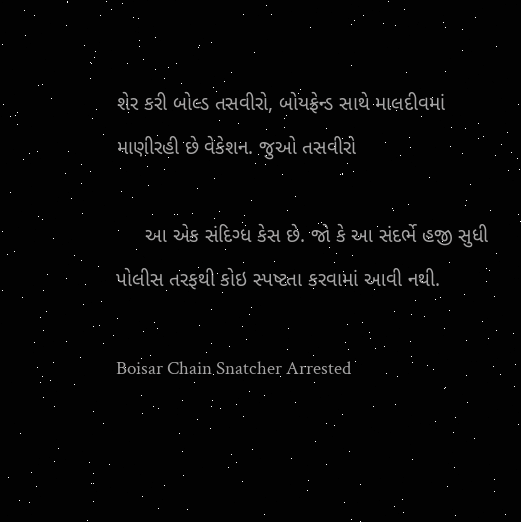શેર કરી બોલ્ડ તસવીરો, બોયફ્રેન્ડ સાથે માલદીવમાં માણીરહી છે વેકેશન. જુઓ તસવીરો

     આ એક સંદિગ્ધ કેસ છે. જો કે આ સંદર્ભે હજી સુધી પોલીસ તરફથી કોઇ સ્પષ્ટતા કરવામાં આવી નથી.

Boisar Chain Snatcher Arrested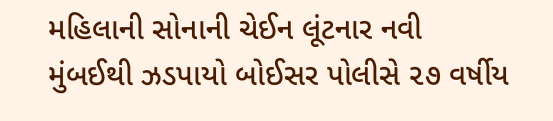મહિલાની સોનાની ચેઈન લૂંટનાર નવી મુંબઈથી ઝડપાયો બોઈસર પોલીસે ૨૭ વર્ષીય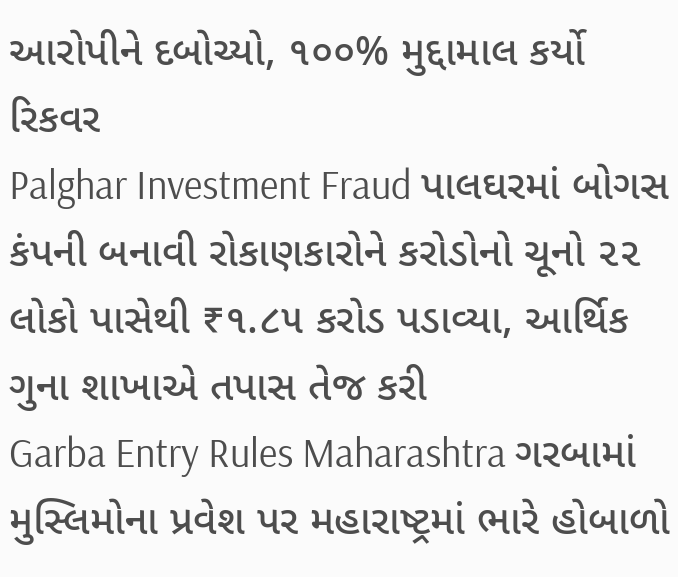આરોપીને દબોચ્યો, ૧૦૦% મુદ્દામાલ કર્યો રિકવર
Palghar Investment Fraud પાલઘરમાં બોગસ કંપની બનાવી રોકાણકારોને કરોડોનો ચૂનો ૨૨ લોકો પાસેથી ₹૧.૮૫ કરોડ પડાવ્યા, આર્થિક ગુના શાખાએ તપાસ તેજ કરી
Garba Entry Rules Maharashtra ગરબામાં મુસ્લિમોના પ્રવેશ પર મહારાષ્ટ્રમાં ભારે હોબાળો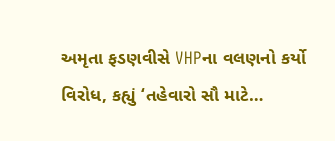અમૃતા ફડણવીસે VHPના વલણનો કર્યો વિરોધ, કહ્યું ‘તહેવારો સૌ માટે…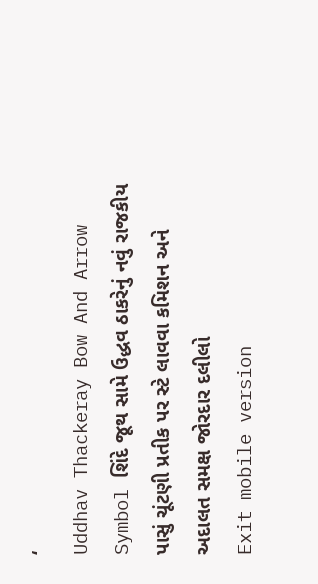‘
Uddhav Thackeray Bow And Arrow Symbol શિંદે જૂથ સામે ઉદ્ધવ ઠાકરેનું નવું રાજકીય પાસું ચૂંટણી પ્રતીક પર સ્ટે લાવવા કમિશન અને અદાલત સમક્ષ જોરદાર દલીલો
Exit mobile version